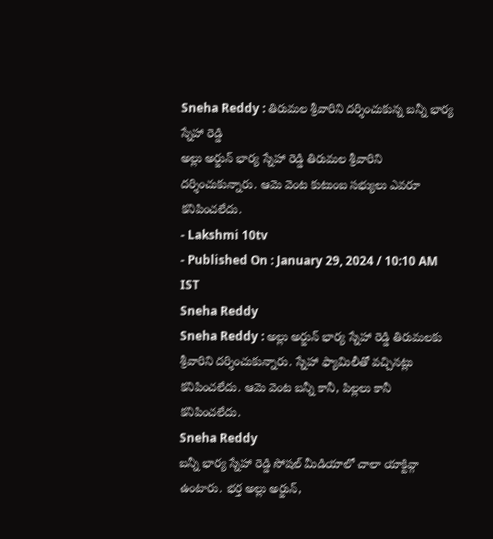Sneha Reddy : తిరుమల శ్రీవారిని దర్శించుకున్న బన్నీ భార్య స్నేహా రెడ్డి
అల్లు అర్జున్ భార్య స్నేహా రెడ్డి తిరుమల శ్రీవారిని దర్శించుకున్నారు. ఆమె వెంట కుటుంబ సభ్యులు ఎవరూ కనిపించలేదు.
- Lakshmi 10tv
- Published On : January 29, 2024 / 10:10 AM IST
Sneha Reddy
Sneha Reddy : అల్లు అర్జున్ భార్య స్నేహా రెడ్డి తిరుమలకు శ్రీవారిని దర్శించుకున్నారు. స్నేహా ఫ్యామిలీతో వచ్చినట్లు కనిపించలేదు. ఆమె వెంట బన్నీ కానీ, పిల్లలు కానీ కనిపించలేదు.
Sneha Reddy
బన్నీ భార్య స్నేహా రెడ్డి సోషల్ మీడియాలో చాలా యాక్టివ్గా ఉంటారు. భర్త అల్లు అర్జున్,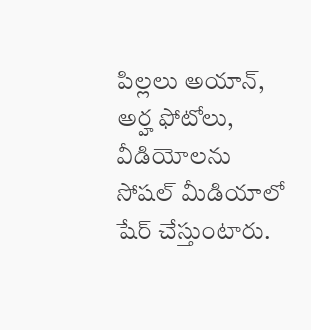పిల్లలు అయాన్, అర్హ ఫోటోలు, వీడియోలను సోషల్ మీడియాలో షేర్ చేస్తుంటారు.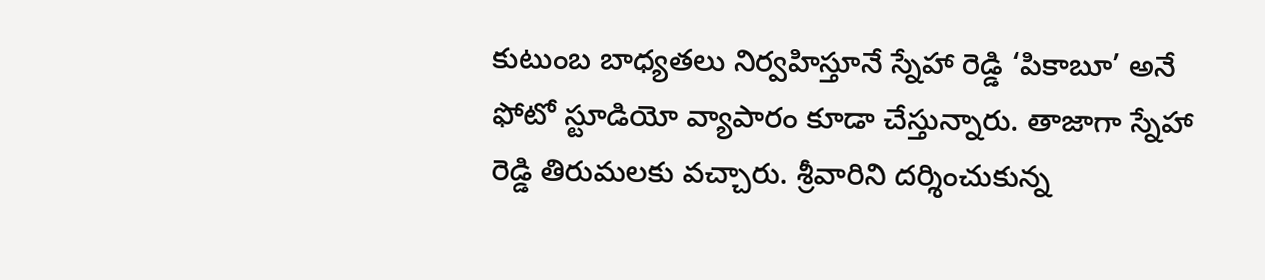కుటుంబ బాధ్యతలు నిర్వహిస్తూనే స్నేహా రెడ్డి ‘పికాబూ’ అనే ఫోటో స్టూడియో వ్యాపారం కూడా చేస్తున్నారు. తాజాగా స్నేహా రెడ్డి తిరుమలకు వచ్చారు. శ్రీవారిని దర్శించుకున్న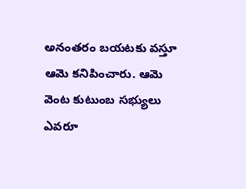అనంతరం బయటకు వస్తూ ఆమె కనిపించారు. ఆమె వెంట కుటుంబ సభ్యులు ఎవరూ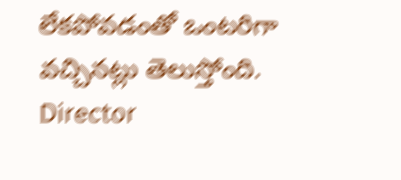లేకపోవడంతో ఒంటరిగా వచ్చినట్లు తెలుస్తోంది.
Director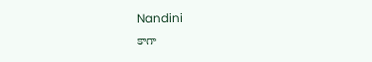Nandini
కాగా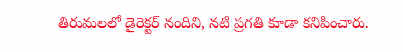తిరుమలలో డైరెక్టర్ నందిని, నటి ప్రగతి కూడా కనిపించారు.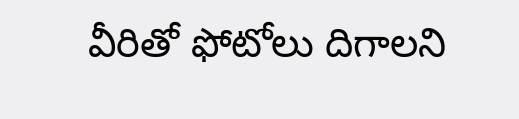వీరితో ఫోటోలు దిగాలని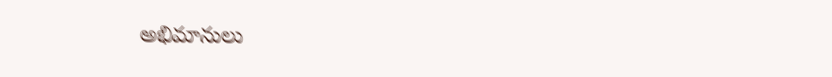అభిమానులు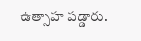ఉత్సాహ పడ్డారు.